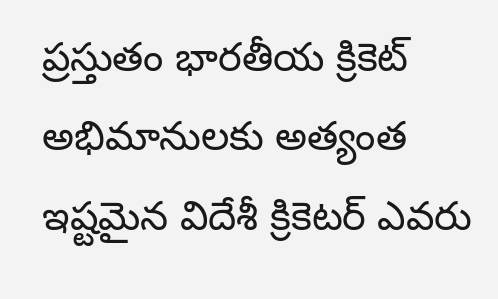ప్రస్తుతం భారతీయ క్రికెట్ అభిమానులకు అత్యంత ఇష్టమైన విదేశీ క్రికెటర్ ఎవరు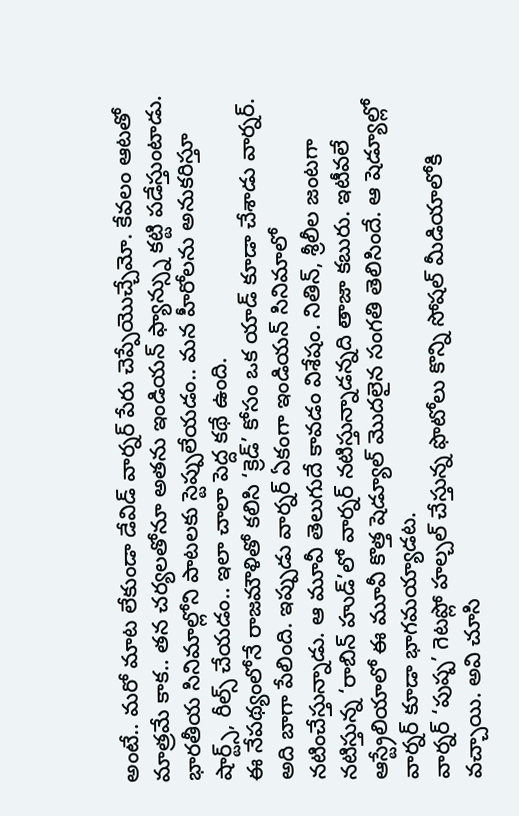అంటే.. మరో మాట లేకుండా డేవిడ్ వార్నర్ పేరు చెప్పేయొచ్చేమో. కేవలం ఆటతో మాత్రమే కాక.. తన చర్యలతోనూ అతను ఇండియన్ ఫ్యాన్స్ను కట్టి పడేస్తుంటాడు. భారతీయ సినిమాల్లోని పాటలకు స్టెప్పులేయడం.. మన హీరోలను అనుకరిస్తూ షార్ట్స్, రీల్స్ చేయడం.. ఇలా చాలా పెద్ద కథే ఉంది.
ఈ నేపథ్యంలోనే రాజమౌళితో కలిసి ‘క్రెడ్’ కోసం ఒక యాడ్ కూడా చేశాడు వార్నర్. అది బాగా పేలింది. ఇప్పుడు వార్నర్ ఏకంగా ఇండియన్ సినిమాలో నటించేస్తున్నాడు. ఆ మూవీ తెలుగుదే కావడం విశేషం. నితిన్, శ్రీలీల జంటగా నటిస్తున్న ‘రాబిన్ హుడ్’లో వార్నర్ నటిస్తున్నాడన్నది తాజా కబురు. ఇటీవలే ఆస్ట్రేలియాలో ఈ మూవీ కొత్త షెడ్యూల్ మొదలైన సంగతి తెలిసిందే. ఆ షెడ్యూల్లో వార్నర్ కూడా భాగమయ్యాడట.
వార్నర్ ‘పుష్ప’ గెటప్లో హల్చల్ చేస్తున్న ఫొటోలు కొన్ని సోషల్ మీడియాలోకి వచ్చాయి. అవి చూసి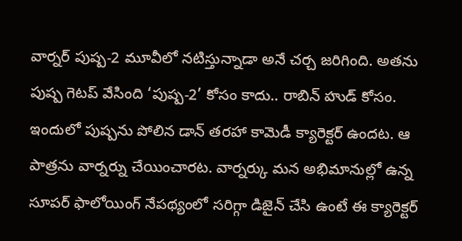వార్నర్ పుష్ప-2 మూవీలో నటిస్తున్నాడా అనే చర్చ జరిగింది. అతను పుష్ప గెటప్ వేసింది ‘పుష్ప-2’ కోసం కాదు.. రాబిన్ హుడ్ కోసం. ఇందులో పుష్పను పోలిన డాన్ తరహా కామెడీ క్యారెక్టర్ ఉందట. ఆ పాత్రను వార్నర్ను చేయించారట. వార్నర్కు మన అభిమానుల్లో ఉన్న సూపర్ ఫాలోయింగ్ నేపథ్యంలో సరిగ్గా డిజైన్ చేసి ఉంటే ఈ క్యారెక్టర్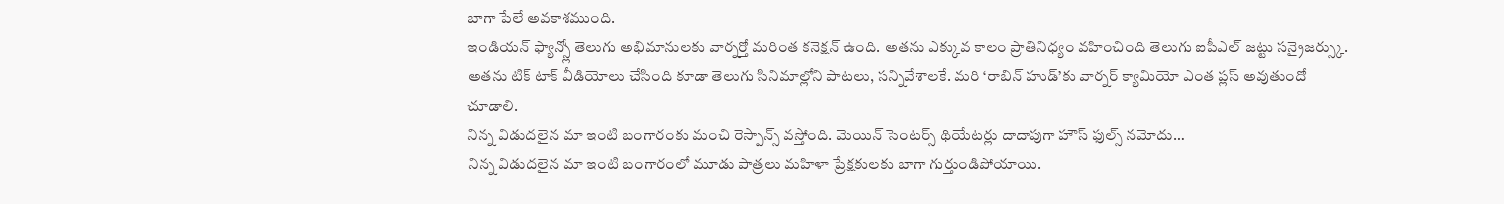బాగా పేలే అవకాశముంది.
ఇండియన్ ఫ్యాన్స్లో తెలుగు అభిమానులకు వార్నర్తో మరింత కనెక్షన్ ఉంది. అతను ఎక్కువ కాలం ప్రాతినిధ్యం వహించింది తెలుగు ఐపీఎల్ జట్టు సన్రైజర్స్కు. అతను టిక్ టాక్ వీడియోలు చేసింది కూడా తెలుగు సినిమాల్లోని పాటలు, సన్నివేశాలకే. మరి ‘రాబిన్ హుడ్’కు వార్నర్ క్యామియో ఎంత ప్లస్ అవుతుందో చూడాలి.
నిన్న విడుదలైన మా ఇంటి బంగారంకు మంచి రెస్పాన్స్ వస్తోంది. మెయిన్ సెంటర్స్ థియేటర్లు దాదాపుగా హౌస్ ఫుల్స్ నమోదు…
నిన్న విడుదలైన మా ఇంటి బంగారంలో మూడు పాత్రలు మహిళా ప్రేక్షకులకు బాగా గుర్తుండిపోయాయి.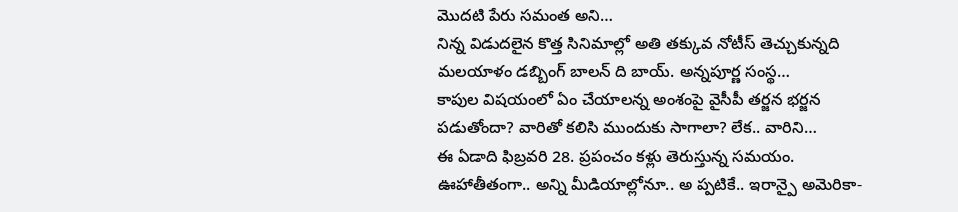మొదటి పేరు సమంత అని…
నిన్న విడుదలైన కొత్త సినిమాల్లో అతి తక్కువ నోటీస్ తెచ్చుకున్నది మలయాళం డబ్బింగ్ బాలన్ ది బాయ్. అన్నపూర్ణ సంస్థ…
కాపుల విషయంలో ఏం చేయాలన్న అంశంపై వైసీపీ తర్జన భర్జన పడుతోందా? వారితో కలిసి ముందుకు సాగాలా? లేక.. వారిని…
ఈ ఏడాది ఫిబ్రవరి 28. ప్రపంచం కళ్లు తెరుస్తున్న సమయం. ఊహాతీతంగా.. అన్ని మీడియాల్లోనూ.. అ ప్పటికే.. ఇరాన్పై అమెరికా-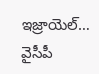ఇజ్రాయెల్…
వైసీపీ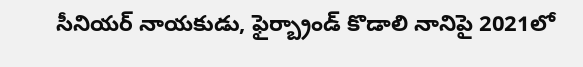సీనియర్ నాయకుడు, ఫైర్బ్రాండ్ కొడాలి నానిపై 2021లో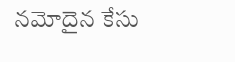నమోదైన కేసు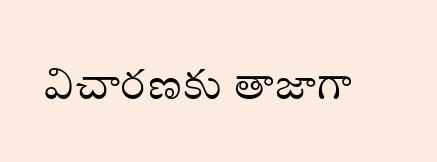విచారణకు తాజాగా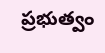ప్రభుత్వం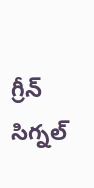గ్రీన్ సిగ్నల్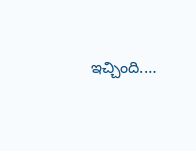ఇచ్చింది.…